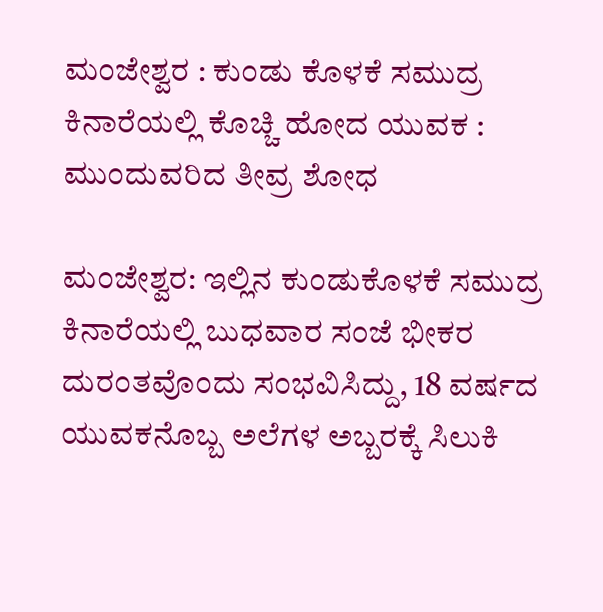ಮಂಜೇಶ್ವರ : ಕುಂಡು ಕೊಳಕೆ ಸಮುದ್ರ ಕಿನಾರೆಯಲ್ಲಿ ಕೊಚ್ಚಿ ಹೋದ ಯುವಕ : ಮುಂದುವರಿದ ತೀವ್ರ ಶೋಧ

ಮಂಜೇಶ್ವರ: ಇಲ್ಲಿನ ಕುಂಡುಕೊಳಕೆ ಸಮುದ್ರ ಕಿನಾರೆಯಲ್ಲಿ ಬುಧವಾರ ಸಂಜೆ ಭೀಕರ ದುರಂತವೊಂದು ಸಂಭವಿಸಿದ್ದು, 18 ವರ್ಷದ ಯುವಕನೊಬ್ಬ ಅಲೆಗಳ ಅಬ್ಬರಕ್ಕೆ ಸಿಲುಕಿ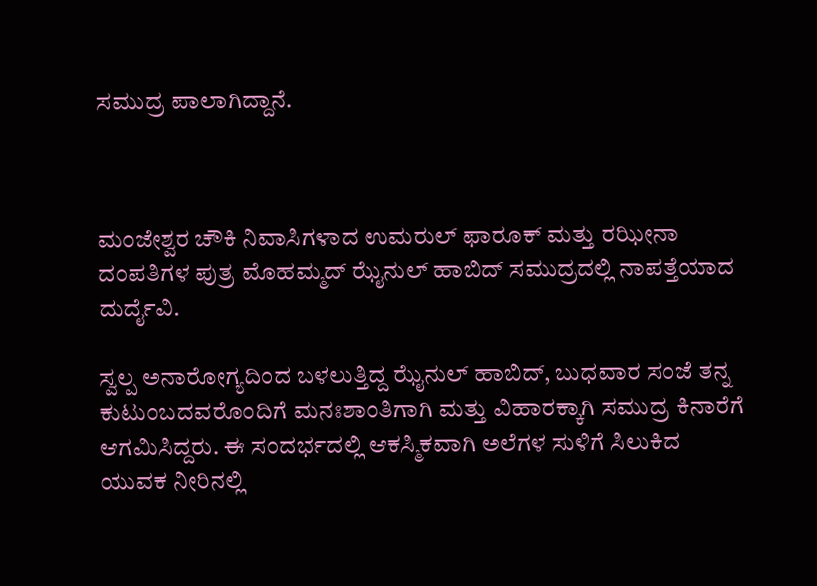ಸಮುದ್ರ ಪಾಲಾಗಿದ್ದಾನೆ.



ಮಂಜೇಶ್ವರ ಚೌಕಿ ನಿವಾಸಿಗಳಾದ ಉಮರುಲ್ ಫಾರೂಕ್ ಮತ್ತು ರಝೀನಾ ದಂಪತಿಗಳ ಪುತ್ರ ಮೊಹಮ್ಮದ್ ಝೈನುಲ್ ಹಾಬಿದ್ ಸಮುದ್ರದಲ್ಲಿ ನಾಪತ್ತೆಯಾದ ದುರ್ದೈವಿ.

ಸ್ವಲ್ಪ ಅನಾರೋಗ್ಯದಿಂದ ಬಳಲುತ್ತಿದ್ದ ಝೈನುಲ್ ಹಾಬಿದ್, ಬುಧವಾರ ಸಂಜೆ ತನ್ನ ಕುಟುಂಬದವರೊಂದಿಗೆ ಮನಃಶಾಂತಿಗಾಗಿ ಮತ್ತು ವಿಹಾರಕ್ಕಾಗಿ ಸಮುದ್ರ ಕಿನಾರೆಗೆ ಆಗಮಿಸಿದ್ದರು. ಈ ಸಂದರ್ಭದಲ್ಲಿ ಆಕಸ್ಮಿಕವಾಗಿ ಅಲೆಗಳ ಸುಳಿಗೆ ಸಿಲುಕಿದ ಯುವಕ ನೀರಿನಲ್ಲಿ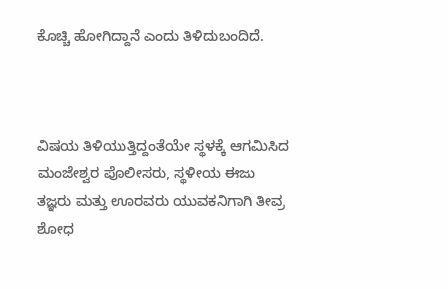ಕೊಚ್ಚಿ ಹೋಗಿದ್ದಾನೆ ಎಂದು ತಿಳಿದುಬಂದಿದೆ.



ವಿಷಯ ತಿಳಿಯುತ್ತಿದ್ದಂತೆಯೇ ಸ್ಥಳಕ್ಕೆ ಆಗಮಿಸಿದ ಮಂಜೇಶ್ವರ ಪೊಲೀಸರು, ಸ್ಥಳೀಯ ಈಜು ತಜ್ಞರು ಮತ್ತು ಊರವರು ಯುವಕನಿಗಾಗಿ ತೀವ್ರ ಶೋಧ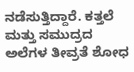ನಡೆಸುತ್ತಿದ್ದಾರೆ. ಕತ್ತಲೆ ಮತ್ತು ಸಮುದ್ರದ ಅಲೆಗಳ ತೀವ್ರತೆ ಶೋಧ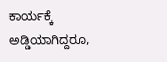ಕಾರ್ಯಕ್ಕೆ ಅಡ್ಡಿಯಾಗಿದ್ದರೂ,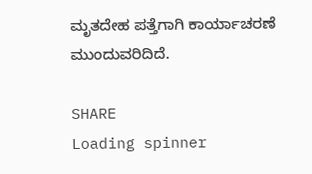ಮೃತದೇಹ ಪತ್ತೆಗಾಗಿ ಕಾರ್ಯಾಚರಣೆ ಮುಂದುವರಿದಿದೆ.

SHARE
Loading spinner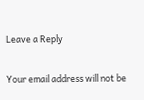Leave a Reply

Your email address will not be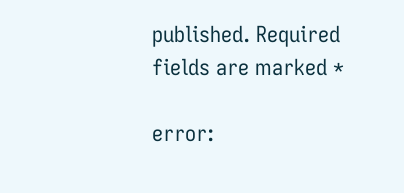published. Required fields are marked *

error: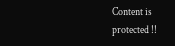Content is protected !!